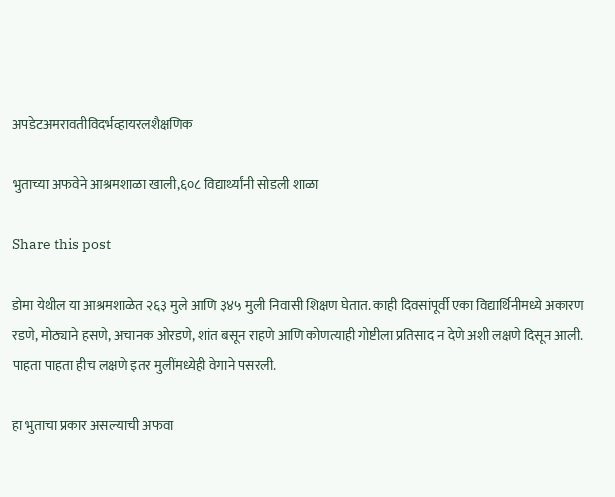अपडेटअमरावतीविदर्भव्हायरलशैक्षणिक

भुताच्या अफवेने आश्रमशाळा खाली,६०८ विद्यार्थ्यांनी सोडली शाळा

Share this post

डोमा येथील या आश्रमशाळेत २६३ मुले आणि ३४५ मुली निवासी शिक्षण घेतात. काही दिवसांपूर्वी एका विद्यार्थिनीमध्ये अकारण रडणे, मोठ्याने हसणे, अचानक ओरडणे, शांत बसून राहणे आणि कोणत्याही गोष्टीला प्रतिसाद न देणे अशी लक्षणे दिसून आली. पाहता पाहता हीच लक्षणे इतर मुलींमध्येही वेगाने पसरली.

हा भुताचा प्रकार असल्याची अफवा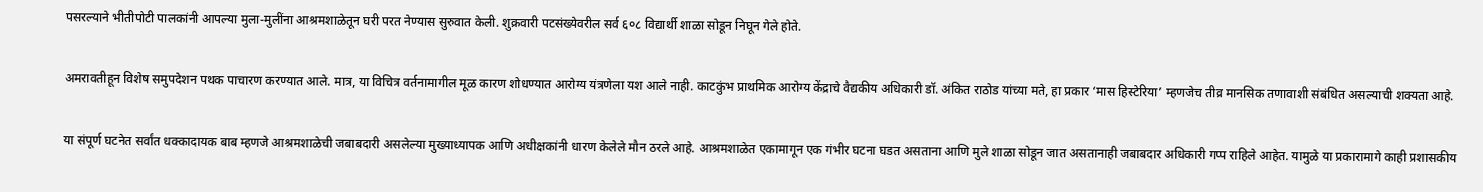पसरल्याने भीतीपोटी पालकांनी आपल्या मुला-मुलींना आश्रमशाळेतून घरी परत नेण्यास सुरुवात केली. शुक्रवारी पटसंख्येवरील सर्व ६०८ विद्यार्थी शाळा सोडून निघून गेले होते.

अमरावतीहून विशेष समुपदेशन पथक पाचारण करण्यात आले. मात्र, या विचित्र वर्तनामागील मूळ कारण शोधण्यात आरोग्य यंत्रणेला यश आले नाही. काटकुंभ प्राथमिक आरोग्य केंद्राचे वैद्यकीय अधिकारी डॉ. अंकित राठोड यांच्या मते, हा प्रकार ‘मास हिस्टेरिया’ म्हणजेच तीव्र मानसिक तणावाशी संबंधित असल्याची शक्यता आहे.

या संपूर्ण घटनेत सर्वांत धक्कादायक बाब म्हणजे आश्रमशाळेची जबाबदारी असलेल्या मुख्याध्यापक आणि अधीक्षकांनी धारण केलेले मौन ठरले आहे. आश्रमशाळेत एकामागून एक गंभीर घटना घडत असताना आणि मुले शाळा सोडून जात असतानाही जबाबदार अधिकारी गप्प राहिले आहेत. यामुळे या प्रकारामागे काही प्रशासकीय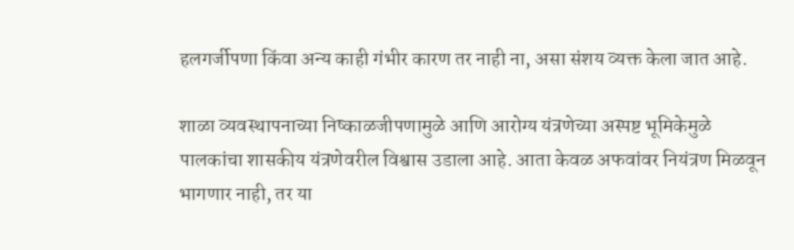हलगर्जीपणा किंवा अन्य काही गंभीर कारण तर नाही ना, असा संशय व्यक्त केला जात आहे.

शाळा व्यवस्थापनाच्या निष्काळजीपणामुळे आणि आरोग्य यंत्रणेच्या अस्पष्ट भूमिकेमुळे पालकांचा शासकीय यंत्रणेवरील विश्वास उडाला आहे. आता केवळ अफवांवर नियंत्रण मिळवून भागणार नाही, तर या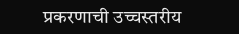प्रकरणाची उच्चस्तरीय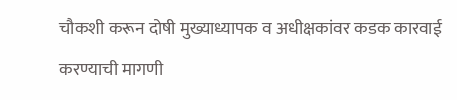चौकशी करून दोषी मुख्याध्यापक व अधीक्षकांवर कडक कारवाई करण्याची मागणी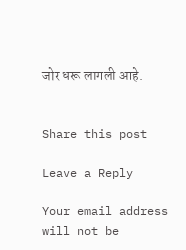जोर धरू लागली आहे.


Share this post

Leave a Reply

Your email address will not be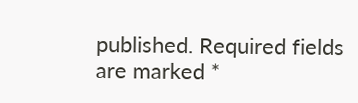published. Required fields are marked *